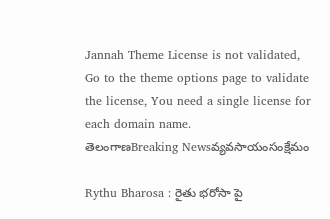Jannah Theme License is not validated, Go to the theme options page to validate the license, You need a single license for each domain name.
తెలంగాణBreaking Newsవ్యవసాయంసంక్షేమం

Rythu Bharosa : రైతు భరోసా పై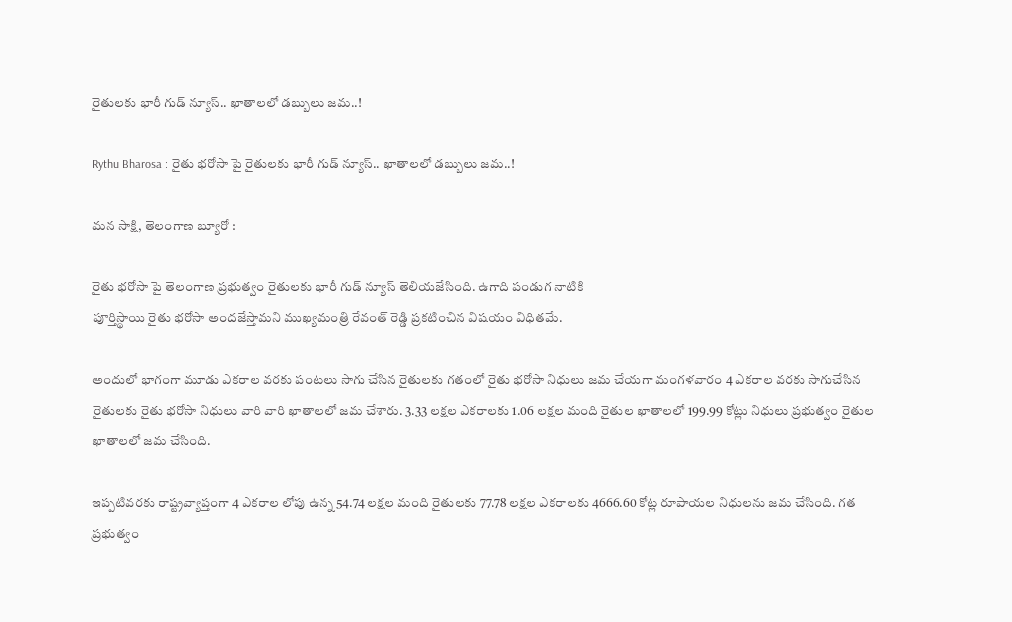రైతులకు భారీ గుడ్ న్యూస్.. ఖాతాలలో డబ్బులు జమ..!

Rythu Bharosa : రైతు భరోసా పై రైతులకు భారీ గుడ్ న్యూస్.. ఖాతాలలో డబ్బులు జమ..!

మన సాక్షి, తెలంగాణ బ్యూరో :

రైతు భరోసా పై తెలంగాణ ప్రభుత్వం రైతులకు భారీ గుడ్ న్యూస్ తెలియజేసింది. ఉగాది పండుగ నాటికి
పూర్తిస్థాయి రైతు భరోసా అందజేస్తామని ముఖ్యమంత్రి రేవంత్ రెడ్డి ప్రకటించిన విషయం విధితమే.

అందులో భాగంగా మూడు ఎకరాల వరకు పంటలు సాగు చేసిన రైతులకు గతంలో రైతు భరోసా నిధులు జమ చేయగా మంగళవారం 4 ఎకరాల వరకు సాగుచేసిన రైతులకు రైతు భరోసా నిధులు వారి వారి ఖాతాలలో జమ చేశారు. 3.33 లక్షల ఎకరాలకు 1.06 లక్షల మంది రైతుల ఖాతాలలో 199.99 కోట్లు నిధులు ప్రభుత్వం రైతుల ఖాతాలలో జమ చేసింది.

ఇప్పటివరకు రాష్ట్రవ్యాప్తంగా 4 ఎకరాల లోపు ఉన్న 54.74 లక్షల మంది రైతులకు 77.78 లక్షల ఎకరాలకు 4666.60 కోట్ల రూపాయల నిధులను జమ చేసింది. గత ప్రభుత్వం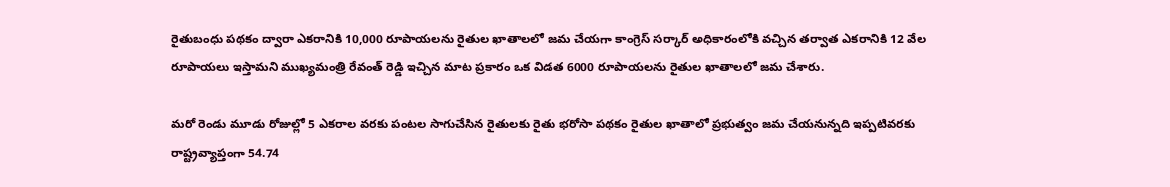రైతుబంధు పథకం ద్వారా ఎకరానికి 10,000 రూపాయలను రైతుల ఖాతాలలో జమ చేయగా కాంగ్రెస్ సర్కార్ అధికారంలోకి వచ్చిన తర్వాత ఎకరానికి 12 వేల రూపాయలు ఇస్తామని ముఖ్యమంత్రి రేవంత్ రెడ్డి ఇచ్చిన మాట ప్రకారం ఒక విడత 6000 రూపాయలను రైతుల ఖాతాలలో జమ చేశారు.

మరో రెండు మూడు రోజుల్లో 5 ఎకరాల వరకు పంటల సాగుచేసిన రైతులకు రైతు భరోసా పథకం రైతుల ఖాతాలో ప్రభుత్వం జమ చేయనున్నది ఇప్పటివరకు రాష్ట్రవ్యాప్తంగా 54.74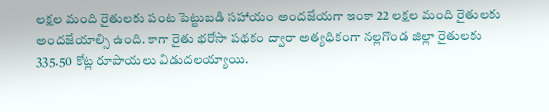లక్షల మంది రైతులకు పంట పెట్టుబడి సహాయం అందజేయగా ఇంకా 22 లక్షల మంది రైతులకు అందజేయాల్సి ఉంది. కాగా రైతు భరోసా పథకం ద్వారా అత్యధికంగా నల్లగొండ జిల్లా రైతులకు 335.50 కోట్ల రూపాయలు విడుదలయ్యాయి.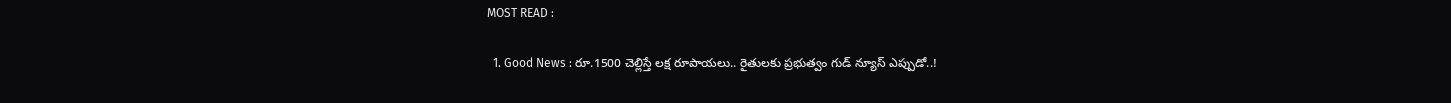MOST READ :

  1. Good News : రూ.1500 చెల్లిస్తే లక్ష రూపాయలు.. రైతులకు ప్రభుత్వం గుడ్ న్యూస్ ఎప్పుడో..!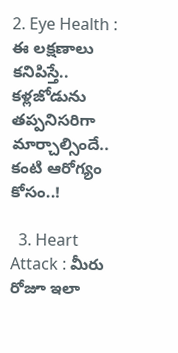2. Eye Health : ఈ లక్షణాలు కనిపిస్తే.. కళ్లజోడును తప్పనిసరిగా మార్చాల్సిందే.. కంటి ఆరోగ్యం కోసం..!

  3. Heart Attack : మీరు రోజూ ఇలా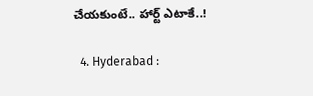చేయకుంటే.. హార్ట్ ఎటాకే..!

  4. Hyderabad :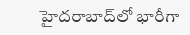హైదరాబాద్‌లో భారీగా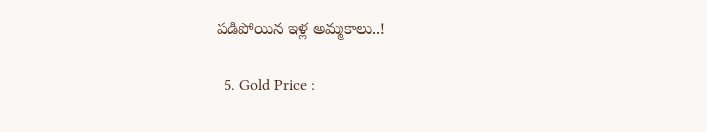పడిపోయిన ఇళ్ల అమ్మకాలు..!

  5. Gold Price :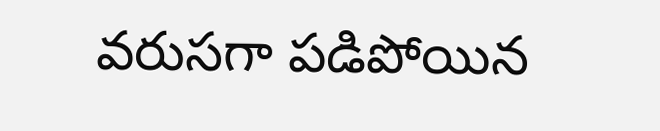వరుసగా పడిపోయిన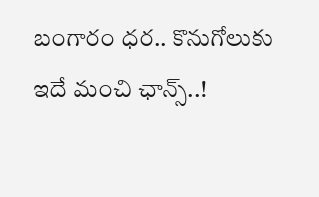బంగారం ధర.. కొనుగోలుకు ఇదే మంచి ఛాన్స్..!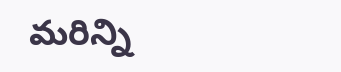మరిన్ని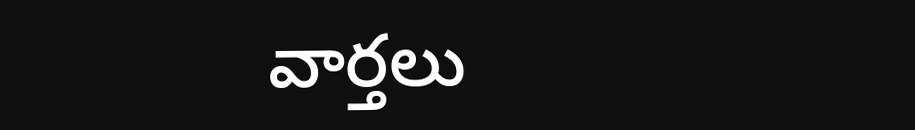వార్తలు